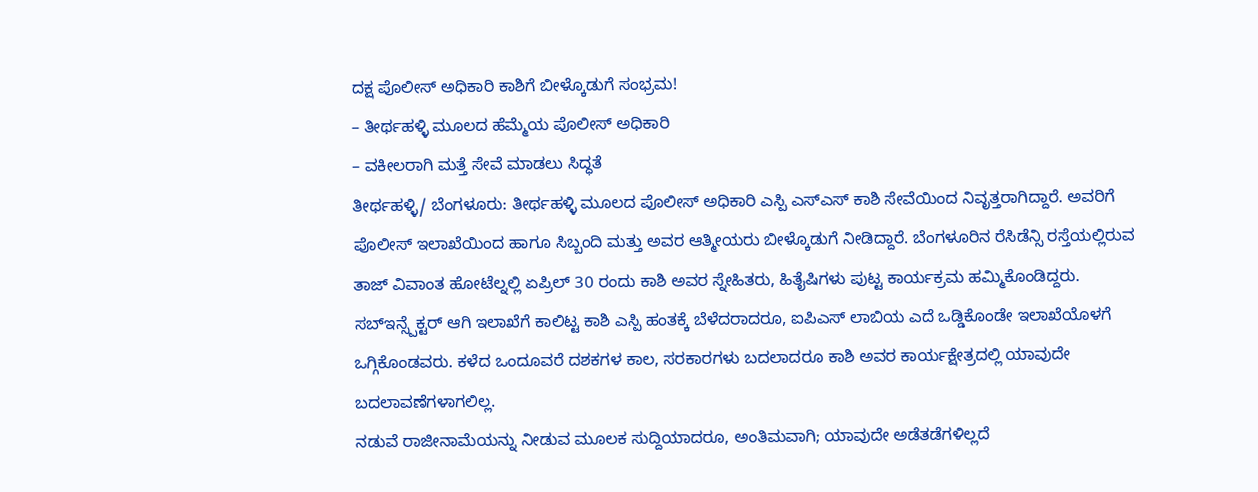ದಕ್ಷ ಪೊಲೀಸ್ ಅಧಿಕಾರಿ ಕಾಶಿಗೆ ಬೀಳ್ಕೊಡುಗೆ ಸಂಭ್ರಮ!
– ತೀರ್ಥಹಳ್ಳಿ ಮೂಲದ ಹೆಮ್ಮೆಯ ಪೊಲೀಸ್ ಅಧಿಕಾರಿ
– ವಕೀಲರಾಗಿ ಮತ್ತೆ ಸೇವೆ ಮಾಡಲು ಸಿದ್ಧತೆ
ತೀರ್ಥಹಳ್ಳಿ/ ಬೆಂಗಳೂರು: ತೀರ್ಥಹಳ್ಳಿ ಮೂಲದ ಪೊಲೀಸ್ ಅಧಿಕಾರಿ ಎಸ್ಪಿ ಎಸ್ಎಸ್ ಕಾಶಿ ಸೇವೆಯಿಂದ ನಿವೃತ್ತರಾಗಿದ್ದಾರೆ. ಅವರಿಗೆ ಪೊಲೀಸ್ ಇಲಾಖೆಯಿಂದ ಹಾಗೂ ಸಿಬ್ಬಂದಿ ಮತ್ತು ಅವರ ಆತ್ಮೀಯರು ಬೀಳ್ಕೊಡುಗೆ ನೀಡಿದ್ದಾರೆ. ಬೆಂಗಳೂರಿನ ರೆಸಿಡೆನ್ಸಿ ರಸ್ತೆಯಲ್ಲಿರುವ ತಾಜ್ ವಿವಾಂತ ಹೋಟೆಲ್ನಲ್ಲಿ ಏಪ್ರಿಲ್ 30 ರಂದು ಕಾಶಿ ಅವರ ಸ್ನೇಹಿತರು, ಹಿತೈಷಿಗಳು ಪುಟ್ಟ ಕಾರ್ಯಕ್ರಮ ಹಮ್ಮಿಕೊಂಡಿದ್ದರು. ಸಬ್ಇನ್ಸ್ಪೆಕ್ಟರ್ ಆಗಿ ಇಲಾಖೆಗೆ ಕಾಲಿಟ್ಟ ಕಾಶಿ ಎಸ್ಪಿ ಹಂತಕ್ಕೆ ಬೆಳೆದರಾದರೂ, ಐಪಿಎಸ್ ಲಾಬಿಯ ಎದೆ ಒಡ್ಡಿಕೊಂಡೇ ಇಲಾಖೆಯೊಳಗೆ ಒಗ್ಗಿಕೊಂಡವರು. ಕಳೆದ ಒಂದೂವರೆ ದಶಕಗಳ ಕಾಲ, ಸರಕಾರಗಳು ಬದಲಾದರೂ ಕಾಶಿ ಅವರ ಕಾರ್ಯಕ್ಷೇತ್ರದಲ್ಲಿ ಯಾವುದೇ ಬದಲಾವಣೆಗಳಾಗಲಿಲ್ಲ.
ನಡುವೆ ರಾಜೀನಾಮೆಯನ್ನು ನೀಡುವ ಮೂಲಕ ಸುದ್ದಿಯಾದರೂ, ಅಂತಿಮವಾಗಿ; ಯಾವುದೇ ಅಡೆತಡೆಗಳಿಲ್ಲದೆ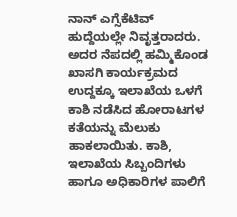ನಾನ್ ಎಗ್ಸೆಕೆಟಿವ್ ಹುದ್ದೆಯಲ್ಲೇ ನಿವೃತ್ತರಾದರು. ಅದರ ನೆಪದಲ್ಲಿ ಹಮ್ಮಿಕೊಂಡ ಖಾಸಗಿ ಕಾರ್ಯಕ್ರಮದ ಉದ್ದಕ್ಕೂ ಇಲಾಖೆಯ ಒಳಗೆ ಕಾಶಿ ನಡೆಸಿದ ಹೋರಾಟಗಳ ಕತೆಯನ್ನು ಮೆಲುಕು ಹಾಕಲಾಯಿತು. ಕಾಶಿ, ಇಲಾಖೆಯ ಸಿಬ್ಬಂದಿಗಳು ಹಾಗೂ ಅಧಿಕಾರಿಗಳ ಪಾಲಿಗೆ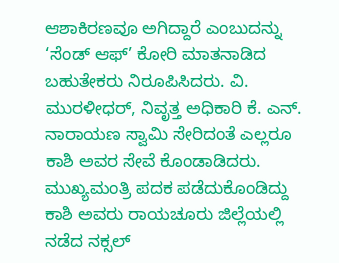ಆಶಾಕಿರಣವೂ ಅಗಿದ್ದಾರೆ ಎಂಬುದನ್ನು ‘ಸೆಂಡ್ ಆಫ್’ ಕೋರಿ ಮಾತನಾಡಿದ ಬಹುತೇಕರು ನಿರೂಪಿಸಿದರು. ವಿ. ಮುರಳೀಧರ್, ನಿವೃತ್ತ ಅಧಿಕಾರಿ ಕೆ. ಎನ್. ನಾರಾಯಣ ಸ್ವಾಮಿ ಸೇರಿದಂತೆ ಎಲ್ಲರೂ ಕಾಶಿ ಅವರ ಸೇವೆ ಕೊಂಡಾಡಿದರು. ಮುಖ್ಯಮಂತ್ರಿ ಪದಕ ಪಡೆದುಕೊಂಡಿದ್ದು ಕಾಶಿ ಅವರು ರಾಯಚೂರು ಜಿಲ್ಲೆಯಲ್ಲಿ ನಡೆದ ನಕ್ಸಲ್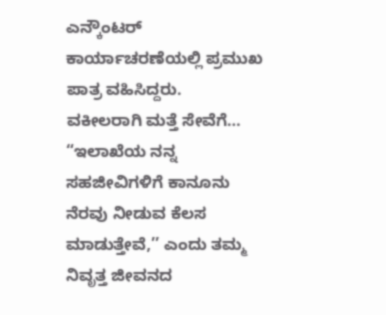ಎನ್ಕೌಂಟರ್ ಕಾರ್ಯಾಚರಣೆಯಲ್ಲಿ ಪ್ರಮುಖ ಪಾತ್ರ ವಹಿಸಿದ್ದರು.
ವಕೀಲರಾಗಿ ಮತ್ತೆ ಸೇವೆಗೆ…
“ಇಲಾಖೆಯ ನನ್ನ ಸಹಜೀವಿಗಳಿಗೆ ಕಾನೂನು ನೆರವು ನೀಡುವ ಕೆಲಸ ಮಾಡುತ್ತೇವೆ,’’ ಎಂದು ತಮ್ಮ ನಿವೃತ್ತ ಜೀವನದ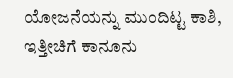ಯೋಜನೆಯನ್ನು ಮುಂದಿಟ್ಟ ಕಾಶಿ, ಇತ್ತೀಚಿಗೆ ಕಾನೂನು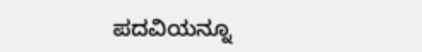ಪದವಿಯನ್ನೂ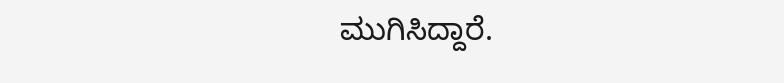ಮುಗಿಸಿದ್ದಾರೆ.